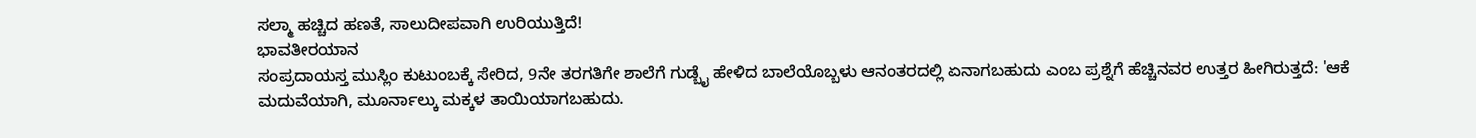ಸಲ್ಮಾ ಹಚ್ಚಿದ ಹಣತೆ, ಸಾಲುದೀಪವಾಗಿ ಉರಿಯುತ್ತಿದೆ!
ಭಾವತೀರಯಾನ
ಸಂಪ್ರದಾಯಸ್ತ ಮುಸ್ಲಿಂ ಕುಟುಂಬಕ್ಕೆ ಸೇರಿದ, 9ನೇ ತರಗತಿಗೇ ಶಾಲೆಗೆ ಗುಡ್ಬೈ ಹೇಳಿದ ಬಾಲೆಯೊಬ್ಬಳು ಆನಂತರದಲ್ಲಿ ಏನಾಗಬಹುದು ಎಂಬ ಪ್ರಶ್ನೆಗೆ ಹೆಚ್ಚಿನವರ ಉತ್ತರ ಹೀಗಿರುತ್ತದೆ: 'ಆಕೆ ಮದುವೆಯಾಗಿ, ಮೂರ್ನಾಲ್ಕು ಮಕ್ಕಳ ತಾಯಿಯಾಗಬಹುದು.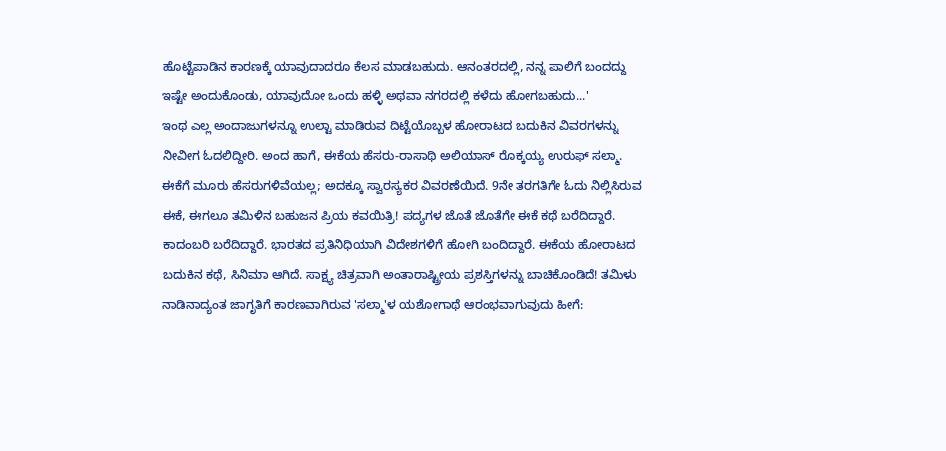ಹೊಟ್ಟೆಪಾಡಿನ ಕಾರಣಕ್ಕೆ ಯಾವುದಾದರೂ ಕೆಲಸ ಮಾಡಬಹುದು. ಆನಂತರದಲ್ಲಿ, ನನ್ನ ಪಾಲಿಗೆ ಬಂದದ್ದು ಇಷ್ಟೇ ಅಂದುಕೊಂಡು, ಯಾವುದೋ ಒಂದು ಹಳ್ಳಿ ಅಥವಾ ನಗರದಲ್ಲಿ ಕಳೆದು ಹೋಗಬಹುದು...'
ಇಂಥ ಎಲ್ಲ ಅಂದಾಜುಗಳನ್ನೂ ಉಲ್ಟಾ ಮಾಡಿರುವ ದಿಟ್ಟೆಯೊಬ್ಬಳ ಹೋರಾಟದ ಬದುಕಿನ ವಿವರಗಳನ್ನು ನೀವೀಗ ಓದಲಿದ್ದೀರಿ. ಅಂದ ಹಾಗೆ, ಈಕೆಯ ಹೆಸರು-ರಾಸಾಥಿ ಅಲಿಯಾಸ್ ರೊಕ್ಕಯ್ಯ ಉರುಫ್ ಸಲ್ಮಾ. ಈಕೆಗೆ ಮೂರು ಹೆಸರುಗಳಿವೆಯಲ್ಲ; ಅದಕ್ಕೂ ಸ್ವಾರಸ್ಯಕರ ವಿವರಣೆಯಿದೆ. 9ನೇ ತರಗತಿಗೇ ಓದು ನಿಲ್ಲಿಸಿರುವ ಈಕೆ, ಈಗಲೂ ತಮಿಳಿನ ಬಹುಜನ ಪ್ರಿಯ ಕವಯಿತ್ರಿ! ಪದ್ಯಗಳ ಜೊತೆ ಜೊತೆಗೇ ಈಕೆ ಕಥೆ ಬರೆದಿದ್ದಾರೆ. ಕಾದಂಬರಿ ಬರೆದಿದ್ದಾರೆ. ಭಾರತದ ಪ್ರತಿನಿಧಿಯಾಗಿ ವಿದೇಶಗಳಿಗೆ ಹೋಗಿ ಬಂದಿದ್ದಾರೆ. ಈಕೆಯ ಹೋರಾಟದ ಬದುಕಿನ ಕಥೆ, ಸಿನಿಮಾ ಆಗಿದೆ. ಸಾಕ್ಷ್ಯ ಚಿತ್ರವಾಗಿ ಅಂತಾರಾಷ್ಟ್ರೀಯ ಪ್ರಶಸ್ತಿಗಳನ್ನು ಬಾಚಿಕೊಂಡಿದೆ! ತಮಿಳು ನಾಡಿನಾದ್ಯಂತ ಜಾಗೃತಿಗೆ ಕಾರಣವಾಗಿರುವ 'ಸಲ್ಮಾ'ಳ ಯಶೋಗಾಥೆ ಆರಂಭವಾಗುವುದು ಹೀಗೆ: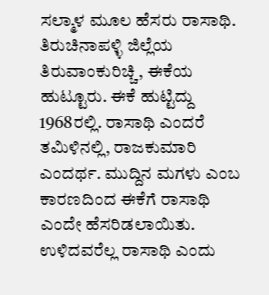ಸಲ್ಮಾಳ ಮೂಲ ಹೆಸರು ರಾಸಾಥಿ. ತಿರುಚಿನಾಪಳ್ಳಿ ಜಿಲ್ಲೆಯ ತಿರುವಾಂಕುರಿಚ್ಚಿ, ಈಕೆಯ ಹುಟ್ಟೂರು. ಈಕೆ ಹುಟ್ಟಿದ್ದು 1968ರಲ್ಲಿ. ರಾಸಾಥಿ ಎಂದರೆ ತಮಿಳಿನಲ್ಲಿ, ರಾಜಕುಮಾರಿ ಎಂದರ್ಥ. ಮುದ್ದಿನ ಮಗಳು ಎಂಬ ಕಾರಣದಿಂದ ಈಕೆಗೆ ರಾಸಾಥಿ ಎಂದೇ ಹೆಸರಿಡಲಾಯಿತು. ಉಳಿದವರೆಲ್ಲ ರಾಸಾಥಿ ಎಂದು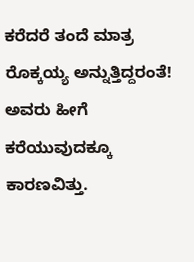ಕರೆದರೆ ತಂದೆ ಮಾತ್ರ ರೊಕ್ಕಯ್ಯ ಅನ್ನುತ್ತಿದ್ದರಂತೆ! ಅವರು ಹೀಗೆ ಕರೆಯುವುದಕ್ಕೂ ಕಾರಣವಿತ್ತು.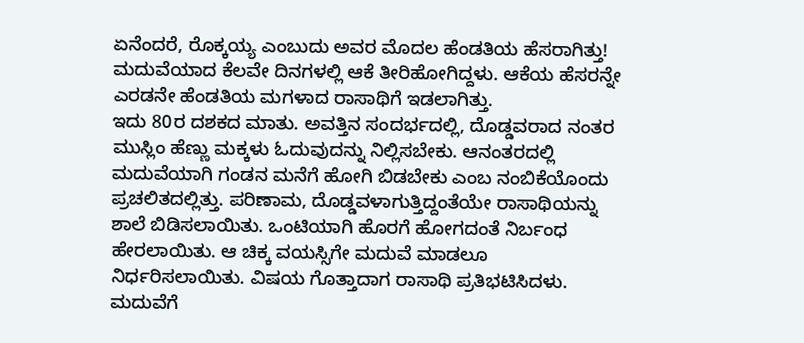ಏನೆಂದರೆ, ರೊಕ್ಕಯ್ಯ ಎಂಬುದು ಅವರ ಮೊದಲ ಹೆಂಡತಿಯ ಹೆಸರಾಗಿತ್ತು! ಮದುವೆಯಾದ ಕೆಲವೇ ದಿನಗಳಲ್ಲಿ ಆಕೆ ತೀರಿಹೋಗಿದ್ದಳು. ಆಕೆಯ ಹೆಸರನ್ನೇ ಎರಡನೇ ಹೆಂಡತಿಯ ಮಗಳಾದ ರಾಸಾಥಿಗೆ ಇಡಲಾಗಿತ್ತು.
ಇದು 80ರ ದಶಕದ ಮಾತು. ಅವತ್ತಿನ ಸಂದರ್ಭದಲ್ಲಿ, ದೊಡ್ಡವರಾದ ನಂತರ ಮುಸ್ಲಿಂ ಹೆಣ್ಣು ಮಕ್ಕಳು ಓದುವುದನ್ನು ನಿಲ್ಲಿಸಬೇಕು. ಆನಂತರದಲ್ಲಿ ಮದುವೆಯಾಗಿ ಗಂಡನ ಮನೆಗೆ ಹೋಗಿ ಬಿಡಬೇಕು ಎಂಬ ನಂಬಿಕೆಯೊಂದು ಪ್ರಚಲಿತದಲ್ಲಿತ್ತು. ಪರಿಣಾಮ, ದೊಡ್ಡವಳಾಗುತ್ತಿದ್ದಂತೆಯೇ ರಾಸಾಥಿಯನ್ನು ಶಾಲೆ ಬಿಡಿಸಲಾಯಿತು. ಒಂಟಿಯಾಗಿ ಹೊರಗೆ ಹೋಗದಂತೆ ನಿರ್ಬಂಧ ಹೇರಲಾಯಿತು. ಆ ಚಿಕ್ಕ ವಯಸ್ಸಿಗೇ ಮದುವೆ ಮಾಡಲೂ ನಿರ್ಧರಿಸಲಾಯಿತು. ವಿಷಯ ಗೊತ್ತಾದಾಗ ರಾಸಾಥಿ ಪ್ರತಿಭಟಿಸಿದಳು. ಮದುವೆಗೆ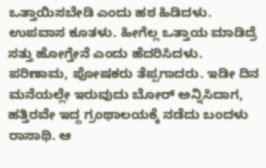ಒತ್ತಾಯಿಸಬೇಡಿ ಎಂದು ಹಠ ಹಿಡಿದಳು. ಉಪವಾಸ ಕೂತಳು. ಹೀಗೆಲ್ಲ ಒತ್ತಾಯ ಮಾಡಿದ್ರೆ ಸತ್ತು ಹೋಗ್ತೇನೆ ಎಂದು ಹೆದರಿಸಿದಳು. ಪರಿಣಾಮ, ಪೋಷಕರು ತೆಪ್ಪಗಾದರು. ಇಡೀ ದಿನ ಮನೆಯಲ್ಲೇ ಇರುವುದು ಬೋರ್ ಅನ್ನಿಸಿದಾಗ, ಹತ್ತಿರವೇ ಇದ್ದ ಗ್ರಂಥಾಲಯಕ್ಕೆ ನಡೆದು ಬಂದಳು ರಾಸಾಥಿ. ಆ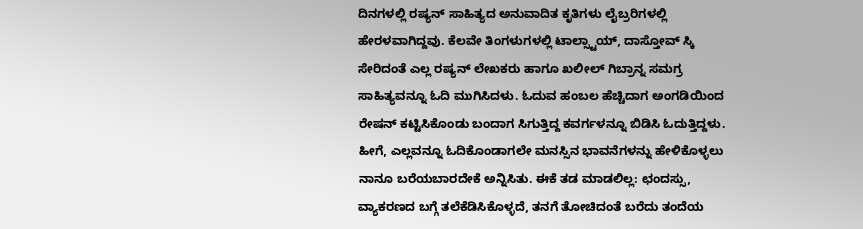ದಿನಗಳಲ್ಲಿ ರಷ್ಯನ್ ಸಾಹಿತ್ಯದ ಅನುವಾದಿತ ಕೃತಿಗಳು ಲೈಬ್ರರಿಗಳಲ್ಲಿ ಹೇರಳವಾಗಿದ್ದವು. ಕೆಲವೇ ತಿಂಗಳುಗಳಲ್ಲಿ ಟಾಲ್ಸ್ಟಾಯ್, ದಾಸ್ತೋವ್ ಸ್ಕಿ ಸೇರಿದಂತೆ ಎಲ್ಲ ರಷ್ಯನ್ ಲೇಖಕರು ಹಾಗೂ ಖಲೀಲ್ ಗಿಬ್ರಾನ್ನ ಸಮಗ್ರ ಸಾಹಿತ್ಯವನ್ನೂ ಓದಿ ಮುಗಿಸಿದಳು. ಓದುವ ಹಂಬಲ ಹೆಚ್ಚಿದಾಗ ಅಂಗಡಿಯಿಂದ ರೇಷನ್ ಕಟ್ಟಿಸಿಕೊಂಡು ಬಂದಾಗ ಸಿಗುತ್ತಿದ್ದ ಕವರ್ಗಳನ್ನೂ ಬಿಡಿಸಿ ಓದುತ್ತಿದ್ದಳು. ಹೀಗೆ, ಎಲ್ಲವನ್ನೂ ಓದಿಕೊಂಡಾಗಲೇ ಮನಸ್ಸಿನ ಭಾವನೆಗಳನ್ನು ಹೇಳಿಕೊಳ್ಳಲು ನಾನೂ ಬರೆಯಬಾರದೇಕೆ ಅನ್ನಿಸಿತು. ಈಕೆ ತಡ ಮಾಡಲಿಲ್ಲ: ಛಂದಸ್ಸು, ವ್ಯಾಕರಣದ ಬಗ್ಗೆ ತಲೆಕೆಡಿಸಿಕೊಳ್ಳದೆ, ತನಗೆ ತೋಚಿದಂತೆ ಬರೆದು ತಂದೆಯ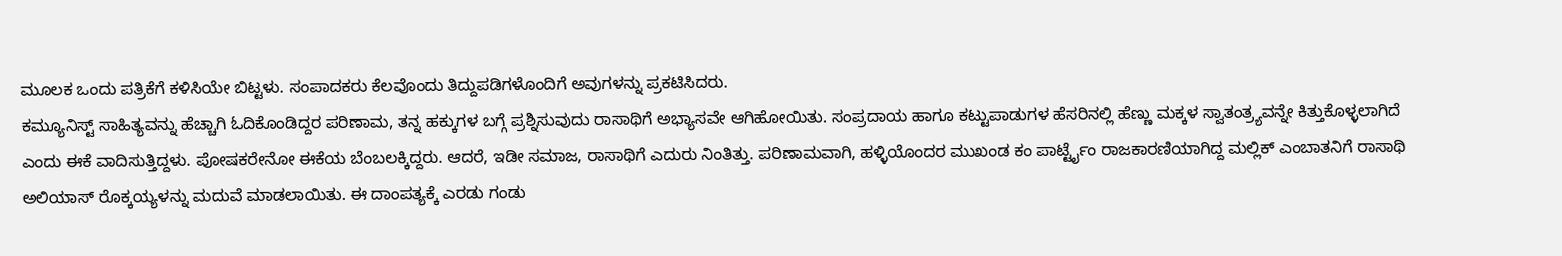ಮೂಲಕ ಒಂದು ಪತ್ರಿಕೆಗೆ ಕಳಿಸಿಯೇ ಬಿಟ್ಟಳು. ಸಂಪಾದಕರು ಕೆಲವೊಂದು ತಿದ್ದುಪಡಿಗಳೊಂದಿಗೆ ಅವುಗಳನ್ನು ಪ್ರಕಟಿಸಿದರು.
ಕಮ್ಯೂನಿಸ್ಟ್ ಸಾಹಿತ್ಯವನ್ನು ಹೆಚ್ಚಾಗಿ ಓದಿಕೊಂಡಿದ್ದರ ಪರಿಣಾಮ, ತನ್ನ ಹಕ್ಕುಗಳ ಬಗ್ಗೆ ಪ್ರಶ್ನಿಸುವುದು ರಾಸಾಥಿಗೆ ಅಭ್ಯಾಸವೇ ಆಗಿಹೋಯಿತು. ಸಂಪ್ರದಾಯ ಹಾಗೂ ಕಟ್ಟುಪಾಡುಗಳ ಹೆಸರಿನಲ್ಲಿ ಹೆಣ್ಣು ಮಕ್ಕಳ ಸ್ವಾತಂತ್ರ್ಯವನ್ನೇ ಕಿತ್ತುಕೊಳ್ಳಲಾಗಿದೆ ಎಂದು ಈಕೆ ವಾದಿಸುತ್ತಿದ್ದಳು. ಪೋಷಕರೇನೋ ಈಕೆಯ ಬೆಂಬಲಕ್ಕಿದ್ದರು. ಆದರೆ, ಇಡೀ ಸಮಾಜ, ರಾಸಾಥಿಗೆ ಎದುರು ನಿಂತಿತ್ತು. ಪರಿಣಾಮವಾಗಿ, ಹಳ್ಳಿಯೊಂದರ ಮುಖಂಡ ಕಂ ಪಾರ್ಟ್ಟೈಂ ರಾಜಕಾರಣಿಯಾಗಿದ್ದ ಮಲ್ಲಿಕ್ ಎಂಬಾತನಿಗೆ ರಾಸಾಥಿ ಅಲಿಯಾಸ್ ರೊಕ್ಕಯ್ಯಳನ್ನು ಮದುವೆ ಮಾಡಲಾಯಿತು. ಈ ದಾಂಪತ್ಯಕ್ಕೆ ಎರಡು ಗಂಡು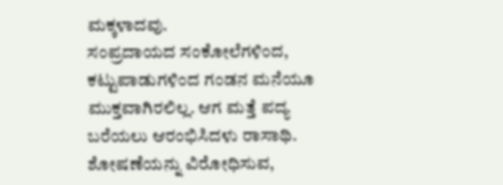ಮಕ್ಕಳಾದವು.
ಸಂಪ್ರದಾಯದ ಸಂಕೋಲೆಗಳಿಂದ, ಕಟ್ಟುಪಾಡುಗಳಿಂದ ಗಂಡನ ಮನೆಯೂ ಮುಕ್ತವಾಗಿರಲಿಲ್ಲ. ಆಗ ಮತ್ತೆ ಪದ್ಯ ಬರೆಯಲು ಆರಂಭಿಸಿದಳು ರಾಸಾಥಿ. ಶೋಷಣೆಯನ್ನು ವಿರೋಧಿಸುವ,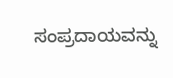ಸಂಪ್ರದಾಯವನ್ನು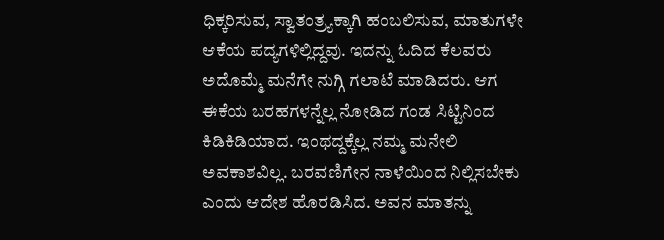ಧಿಕ್ಕರಿಸುವ, ಸ್ವಾತಂತ್ರ್ಯಕ್ಕಾಗಿ ಹಂಬಲಿಸುವ, ಮಾತುಗಳೇ ಆಕೆಯ ಪದ್ಯಗಳಿಲ್ಲಿದ್ದವು. ಇದನ್ನು ಓದಿದ ಕೆಲವರು ಅದೊಮ್ಮೆ ಮನೆಗೇ ನುಗ್ಗಿ ಗಲಾಟೆ ಮಾಡಿದರು. ಆಗ ಈಕೆಯ ಬರಹಗಳನ್ನೆಲ್ಲ ನೋಡಿದ ಗಂಡ ಸಿಟ್ಟಿನಿಂದ ಕಿಡಿಕಿಡಿಯಾದ. ಇಂಥದ್ದಕ್ಕೆಲ್ಲ ನಮ್ಮ ಮನೇಲಿ ಅವಕಾಶವಿಲ್ಲ. ಬರವಣಿಗೇನ ನಾಳೆಯಿಂದ ನಿಲ್ಲಿಸಬೇಕು ಎಂದು ಆದೇಶ ಹೊರಡಿಸಿದ. ಅವನ ಮಾತನ್ನು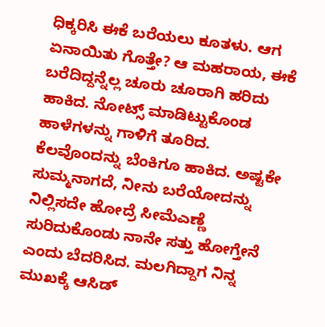ಧಿಕ್ಕರಿಸಿ ಈಕೆ ಬರೆಯಲು ಕೂತಳು. ಆಗ ಏನಾಯಿತು ಗೊತ್ತೇ? ಆ ಮಹರಾಯ, ಈಕೆ ಬರೆದಿದ್ದನ್ನೆಲ್ಲ ಚೂರು ಚೂರಾಗಿ ಹರಿದು ಹಾಕಿದ. ನೋಟ್ಸ್ ಮಾಡಿಟ್ಟುಕೊಂಡ ಹಾಳೆಗಳನ್ನು ಗಾಳಿಗೆ ತೂರಿದ. ಕೆಲವೊಂದನ್ನು ಬೆಂಕಿಗೂ ಹಾಕಿದ. ಅಷ್ಟಕೇ ಸುಮ್ಮನಾಗದೆ, ನೀನು ಬರೆಯೋದನ್ನು ನಿಲ್ಲಿಸದೇ ಹೋದ್ರೆ ಸೀಮೆಎಣ್ಣೆ ಸುರಿದುಕೊಂಡು ನಾನೇ ಸತ್ತು ಹೋಗ್ತೇನೆ ಎಂದು ಬೆದರಿಸಿದ. ಮಲಗಿದ್ದಾಗ ನಿನ್ನ ಮುಖಕ್ಕೆ ಆಸಿಡ್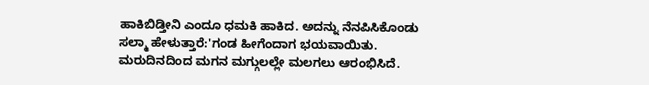ಹಾಕಿಬಿಡ್ತೀನಿ ಎಂದೂ ಧಮಕಿ ಹಾಕಿದ. ಅದನ್ನು ನೆನಪಿಸಿಕೊಂಡು ಸಲ್ಮಾ ಹೇಳುತ್ತಾರೆ:'ಗಂಡ ಹೀಗೆಂದಾಗ ಭಯವಾಯಿತು. ಮರುದಿನದಿಂದ ಮಗನ ಮಗ್ಗುಲಲ್ಲೇ ಮಲಗಲು ಆರಂಭಿಸಿದೆ.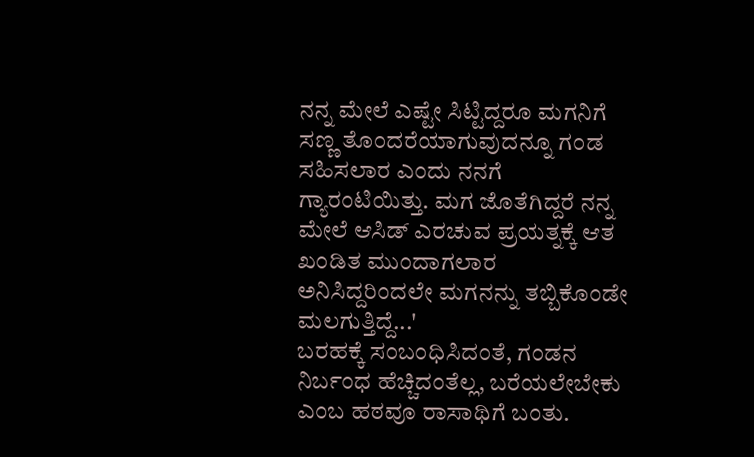ನನ್ನ ಮೇಲೆ ಎಷ್ಟೇ ಸಿಟ್ಟಿದ್ದರೂ ಮಗನಿಗೆ ಸಣ್ಣ ತೊಂದರೆಯಾಗುವುದನ್ನೂ ಗಂಡ ಸಹಿಸಲಾರ ಎಂದು ನನಗೆ ಗ್ಯಾರಂಟಿಯಿತ್ತು. ಮಗ ಜೊತೆಗಿದ್ದರೆ ನನ್ನ ಮೇಲೆ ಆಸಿಡ್ ಎರಚುವ ಪ್ರಯತ್ನಕ್ಕೆ ಆತ ಖಂಡಿತ ಮುಂದಾಗಲಾರ ಅನಿಸಿದ್ದರಿಂದಲೇ ಮಗನನ್ನು ತಬ್ಬಿಕೊಂಡೇ ಮಲಗುತ್ತಿದ್ದೆ...'
ಬರಹಕ್ಕೆ ಸಂಬಂಧಿಸಿದಂತೆ, ಗಂಡನ ನಿರ್ಬಂಧ ಹೆಚ್ಚಿದಂತೆಲ್ಲ, ಬರೆಯಲೇಬೇಕು ಎಂಬ ಹಠವೂ ರಾಸಾಥಿಗೆ ಬಂತು.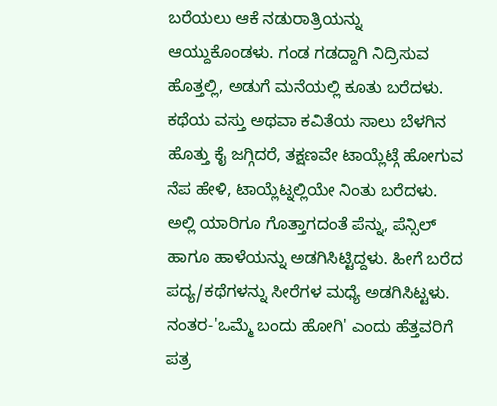ಬರೆಯಲು ಆಕೆ ನಡುರಾತ್ರಿಯನ್ನು ಆಯ್ದುಕೊಂಡಳು. ಗಂಡ ಗಡದ್ದಾಗಿ ನಿದ್ರಿಸುವ ಹೊತ್ತಲ್ಲಿ, ಅಡುಗೆ ಮನೆಯಲ್ಲಿ ಕೂತು ಬರೆದಳು. ಕಥೆಯ ವಸ್ತು ಅಥವಾ ಕವಿತೆಯ ಸಾಲು ಬೆಳಗಿನ ಹೊತ್ತು ಕೈ ಜಗ್ಗಿದರೆ, ತಕ್ಷಣವೇ ಟಾಯ್ಲೆಟ್ಗೆ ಹೋಗುವ ನೆಪ ಹೇಳಿ, ಟಾಯ್ಲೆಟ್ನಲ್ಲಿಯೇ ನಿಂತು ಬರೆದಳು. ಅಲ್ಲಿ ಯಾರಿಗೂ ಗೊತ್ತಾಗದಂತೆ ಪೆನ್ನು, ಪೆನ್ಸಿಲ್ ಹಾಗೂ ಹಾಳೆಯನ್ನು ಅಡಗಿಸಿಟ್ಟಿದ್ದಳು. ಹೀಗೆ ಬರೆದ ಪದ್ಯ/ಕಥೆಗಳನ್ನು ಸೀರೆಗಳ ಮಧ್ಯೆ ಅಡಗಿಸಿಟ್ಟಳು. ನಂತರ-'ಒಮ್ಮೆ ಬಂದು ಹೋಗಿ' ಎಂದು ಹೆತ್ತವರಿಗೆ ಪತ್ರ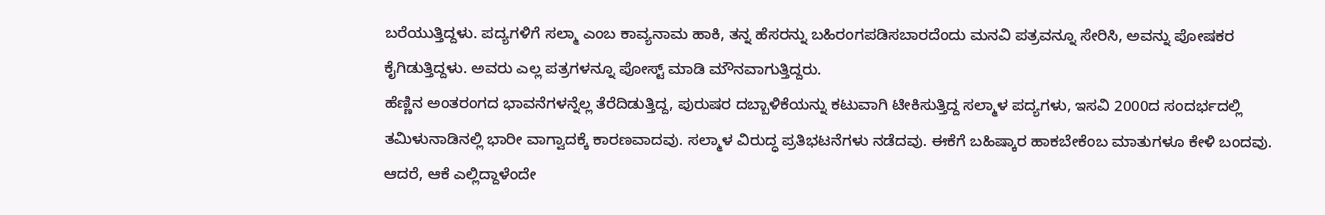ಬರೆಯುತ್ತಿದ್ದಳು. ಪದ್ಯಗಳಿಗೆ ಸಲ್ಮಾ ಎಂಬ ಕಾವ್ಯನಾಮ ಹಾಕಿ, ತನ್ನ ಹೆಸರನ್ನು ಬಹಿರಂಗಪಡಿಸಬಾರದೆಂದು ಮನವಿ ಪತ್ರವನ್ನೂ ಸೇರಿಸಿ, ಅವನ್ನು ಪೋಷಕರ ಕೈಗಿಡುತ್ತಿದ್ದಳು. ಅವರು ಎಲ್ಲ ಪತ್ರಗಳನ್ನೂ ಪೋಸ್ಟ್ ಮಾಡಿ ಮೌನವಾಗುತ್ತಿದ್ದರು.
ಹೆಣ್ಣಿನ ಅಂತರಂಗದ ಭಾವನೆಗಳನ್ನೆಲ್ಲ ತೆರೆದಿಡುತ್ತಿದ್ದ, ಪುರುಷರ ದಬ್ಬಾಳಿಕೆಯನ್ನು ಕಟುವಾಗಿ ಟೀಕಿಸುತ್ತಿದ್ದ ಸಲ್ಮಾಳ ಪದ್ಯಗಳು, ಇಸವಿ 2000ದ ಸಂದರ್ಭದಲ್ಲಿ ತಮಿಳುನಾಡಿನಲ್ಲಿ ಭಾರೀ ವಾಗ್ವಾದಕ್ಕೆ ಕಾರಣವಾದವು. ಸಲ್ಮಾಳ ವಿರುದ್ಧ ಪ್ರತಿಭಟನೆಗಳು ನಡೆದವು. ಈಕೆಗೆ ಬಹಿಷ್ಕಾರ ಹಾಕಬೇಕೆಂಬ ಮಾತುಗಳೂ ಕೇಳಿ ಬಂದವು. ಆದರೆ, ಆಕೆ ಎಲ್ಲಿದ್ದಾಳೆಂದೇ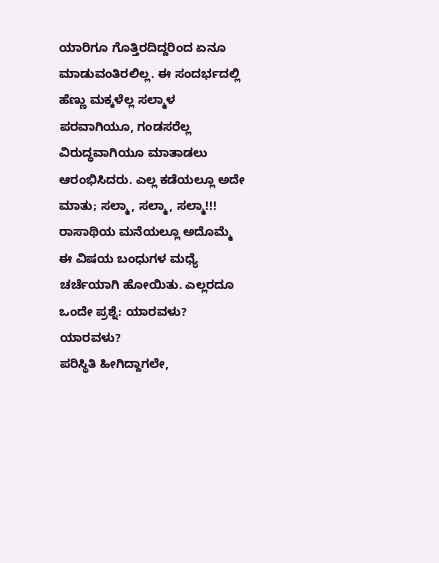ಯಾರಿಗೂ ಗೊತ್ತಿರದಿದ್ದರಿಂದ ಏನೂ ಮಾಡುವಂತಿರಲಿಲ್ಲ. ಈ ಸಂದರ್ಭದಲ್ಲಿ ಹೆಣ್ಣು ಮಕ್ಕಳೆಲ್ಲ ಸಲ್ಮಾಳ ಪರವಾಗಿಯೂ, ಗಂಡಸರೆಲ್ಲ ವಿರುದ್ಧವಾಗಿಯೂ ಮಾತಾಡಲು ಆರಂಭಿಸಿದರು. ಎಲ್ಲ ಕಡೆಯಲ್ಲೂ ಅದೇ ಮಾತು; ಸಲ್ಮಾ, ಸಲ್ಮಾ, ಸಲ್ಮಾ!!! ರಾಸಾಥಿಯ ಮನೆಯಲ್ಲೂ ಅದೊಮ್ಮೆ ಈ ವಿಷಯ ಬಂಧುಗಳ ಮಧ್ಯೆ ಚರ್ಚೆಯಾಗಿ ಹೋಯಿತು. ಎಲ್ಲರದೂ ಒಂದೇ ಪ್ರಶ್ನೆ: ಯಾರವಳು? ಯಾರವಳು?
ಪರಿಸ್ಥಿತಿ ಹೀಗಿದ್ದಾಗಲೇ,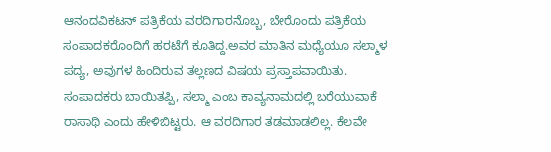ಆನಂದವಿಕಟನ್ ಪತ್ರಿಕೆಯ ವರದಿಗಾರನೊಬ್ಬ, ಬೇರೊಂದು ಪತ್ರಿಕೆಯ ಸಂಪಾದಕರೊಂದಿಗೆ ಹರಟೆಗೆ ಕೂತಿದ್ದ.ಅವರ ಮಾತಿನ ಮಧ್ಯೆಯೂ ಸಲ್ಮಾಳ ಪದ್ಯ, ಅವುಗಳ ಹಿಂದಿರುವ ತಲ್ಲಣದ ವಿಷಯ ಪ್ರಸ್ತಾಪವಾಯಿತು. ಸಂಪಾದಕರು ಬಾಯಿತಪ್ಪಿ, ಸಲ್ಮಾ ಎಂಬ ಕಾವ್ಯನಾಮದಲ್ಲಿ ಬರೆಯುವಾಕೆ ರಾಸಾಥಿ ಎಂದು ಹೇಳಿಬಿಟ್ಟರು. ಆ ವರದಿಗಾರ ತಡಮಾಡಲಿಲ್ಲ. ಕೆಲವೇ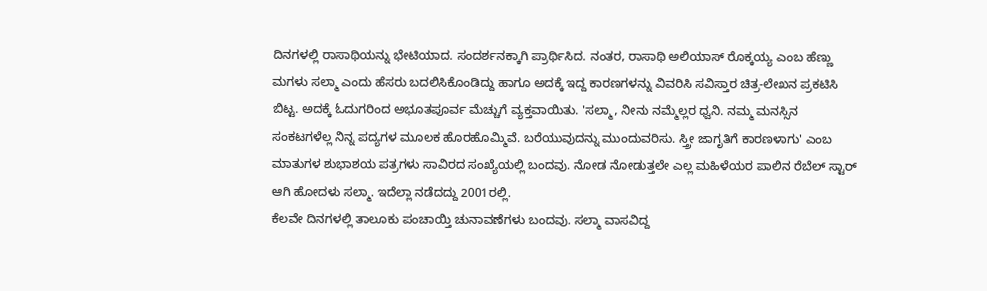ದಿನಗಳಲ್ಲಿ ರಾಸಾಥಿಯನ್ನು ಭೇಟಿಯಾದ. ಸಂದರ್ಶನಕ್ಕಾಗಿ ಪ್ರಾರ್ಥಿಸಿದ. ನಂತರ, ರಾಸಾಥಿ ಅಲಿಯಾಸ್ ರೊಕ್ಕಯ್ಯ ಎಂಬ ಹೆಣ್ಣು ಮಗಳು ಸಲ್ಮಾ ಎಂದು ಹೆಸರು ಬದಲಿಸಿಕೊಂಡಿದ್ದು ಹಾಗೂ ಅದಕ್ಕೆ ಇದ್ದ ಕಾರಣಗಳನ್ನು ವಿವರಿಸಿ ಸವಿಸ್ತಾರ ಚಿತ್ರ-ಲೇಖನ ಪ್ರಕಟಿಸಿ ಬಿಟ್ಟ. ಅದಕ್ಕೆ ಓದುಗರಿಂದ ಅಭೂತಪೂರ್ವ ಮೆಚ್ಚುಗೆ ವ್ಯಕ್ತವಾಯಿತು. 'ಸಲ್ಮಾ, ನೀನು ನಮ್ಮೆಲ್ಲರ ಧ್ವನಿ. ನಮ್ಮ ಮನಸ್ಸಿನ ಸಂಕಟಗಳೆಲ್ಲ ನಿನ್ನ ಪದ್ಯಗಳ ಮೂಲಕ ಹೊರಹೊಮ್ಮಿವೆ. ಬರೆಯುವುದನ್ನು ಮುಂದುವರಿಸು. ಸ್ತ್ರೀ ಜಾಗೃತಿಗೆ ಕಾರಣಳಾಗು' ಎಂಬ ಮಾತುಗಳ ಶುಭಾಶಯ ಪತ್ರಗಳು ಸಾವಿರದ ಸಂಖ್ಯೆಯಲ್ಲಿ ಬಂದವು. ನೋಡ ನೋಡುತ್ತಲೇ ಎಲ್ಲ ಮಹಿಳೆಯರ ಪಾಲಿನ ರೆಬೆಲ್ ಸ್ಟಾರ್ ಆಗಿ ಹೋದಳು ಸಲ್ಮಾ. ಇದೆಲ್ಲಾ ನಡೆದದ್ದು 2001ರಲ್ಲಿ.
ಕೆಲವೇ ದಿನಗಳಲ್ಲಿ ತಾಲೂಕು ಪಂಚಾಯ್ತಿ ಚುನಾವಣೆಗಳು ಬಂದವು. ಸಲ್ಮಾ ವಾಸವಿದ್ದ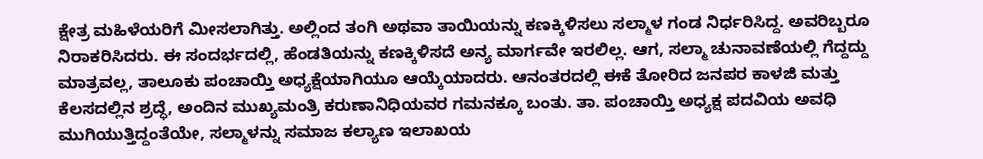ಕ್ಷೇತ್ರ ಮಹಿಳೆಯರಿಗೆ ಮೀಸಲಾಗಿತ್ತು. ಅಲ್ಲಿಂದ ತಂಗಿ ಅಥವಾ ತಾಯಿಯನ್ನು ಕಣಕ್ಕಿಳಿಸಲು ಸಲ್ಮಾಳ ಗಂಡ ನಿರ್ಧರಿಸಿದ್ದ. ಅವರಿಬ್ಬರೂ ನಿರಾಕರಿಸಿದರು. ಈ ಸಂದರ್ಭದಲ್ಲಿ, ಹೆಂಡತಿಯನ್ನು ಕಣಕ್ಕಿಳಿಸದೆ ಅನ್ಯ ಮಾರ್ಗವೇ ಇರಲಿಲ್ಲ. ಆಗ, ಸಲ್ಮಾ ಚುನಾವಣೆಯಲ್ಲಿ ಗೆದ್ದದ್ದು ಮಾತ್ರವಲ್ಲ, ತಾಲೂಕು ಪಂಚಾಯ್ತಿ ಅಧ್ಯಕ್ಷೆಯಾಗಿಯೂ ಆಯ್ಕೆಯಾದರು. ಆನಂತರದಲ್ಲಿ ಈಕೆ ತೋರಿದ ಜನಪರ ಕಾಳಜಿ ಮತ್ತು ಕೆಲಸದಲ್ಲಿನ ಶ್ರದ್ಧೆ, ಅಂದಿನ ಮುಖ್ಯಮಂತ್ರಿ ಕರುಣಾನಿಧಿಯವರ ಗಮನಕ್ಕೂ ಬಂತು. ತಾ. ಪಂಚಾಯ್ತಿ ಅಧ್ಯಕ್ಷ ಪದವಿಯ ಅವಧಿ ಮುಗಿಯುತ್ತಿದ್ದಂತೆಯೇ, ಸಲ್ಮಾಳನ್ನು ಸಮಾಜ ಕಲ್ಯಾಣ ಇಲಾಖಯ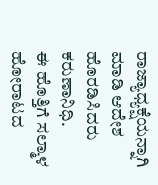ರಾಜ್ಯಾಧ್ಯಕ್ಷೆಯನ್ನಾಗಿ ಮಾಡಿ ಆದೇಶ ಹೊರಡಿಸಿದರು ಕರುಣಾನಿಧಿ.
ಈ ಹೊತ್ತಿಗೆ ಸಲ್ಮಾಳ ಹೋರಾಟದ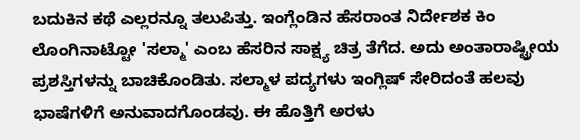ಬದುಕಿನ ಕಥೆ ಎಲ್ಲರನ್ನೂ ತಲುಪಿತ್ತು. ಇಂಗ್ಲೆಂಡಿನ ಹೆಸರಾಂತ ನಿರ್ದೇಶಕ ಕಿಂ ಲೊಂಗಿನಾಟ್ಟೋ 'ಸಲ್ಮಾ' ಎಂಬ ಹೆಸರಿನ ಸಾಕ್ಷ್ಯ ಚಿತ್ರ ತೆಗೆದ. ಅದು ಅಂತಾರಾಷ್ಟ್ರೀಯ ಪ್ರಶಸ್ತಿಗಳನ್ನು ಬಾಚಿಕೊಂಡಿತು. ಸಲ್ಮಾಳ ಪದ್ಯಗಳು ಇಂಗ್ಲಿಷ್ ಸೇರಿದಂತೆ ಹಲವು ಭಾಷೆಗಳಿಗೆ ಅನುವಾದಗೊಂಡವು. ಈ ಹೊತ್ತಿಗೆ ಅರಳು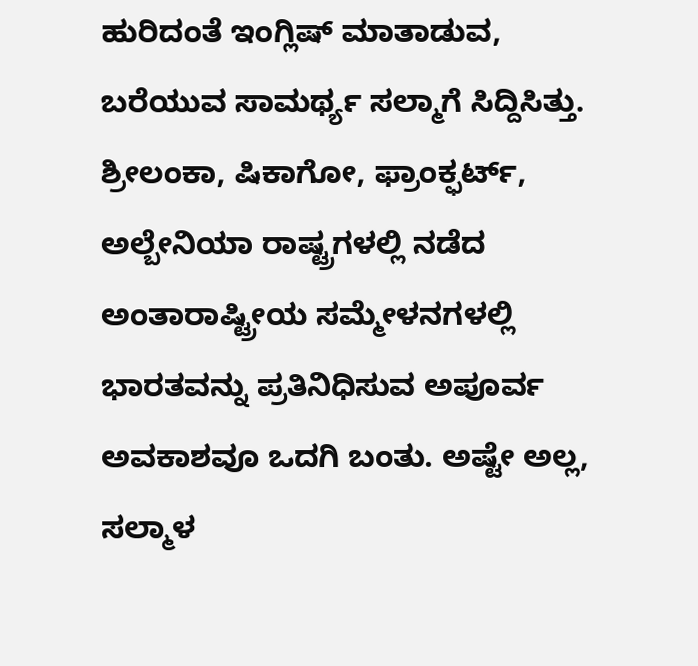ಹುರಿದಂತೆ ಇಂಗ್ಲಿಷ್ ಮಾತಾಡುವ, ಬರೆಯುವ ಸಾಮರ್ಥ್ಯ ಸಲ್ಮಾಗೆ ಸಿದ್ದಿಸಿತ್ತು. ಶ್ರೀಲಂಕಾ, ಷಿಕಾಗೋ, ಫ್ರಾಂಕ್ಫರ್ಟ್, ಅಲ್ಬೇನಿಯಾ ರಾಷ್ಟ್ರಗಳಲ್ಲಿ ನಡೆದ ಅಂತಾರಾಷ್ಟ್ರೀಯ ಸಮ್ಮೇಳನಗಳಲ್ಲಿ ಭಾರತವನ್ನು ಪ್ರತಿನಿಧಿಸುವ ಅಪೂರ್ವ ಅವಕಾಶವೂ ಒದಗಿ ಬಂತು. ಅಷ್ಟೇ ಅಲ್ಲ, ಸಲ್ಮಾಳ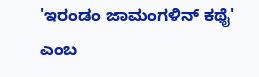'ಇರಂಡಂ ಜಾಮಂಗಳಿನ್ ಕಥೈ' ಎಂಬ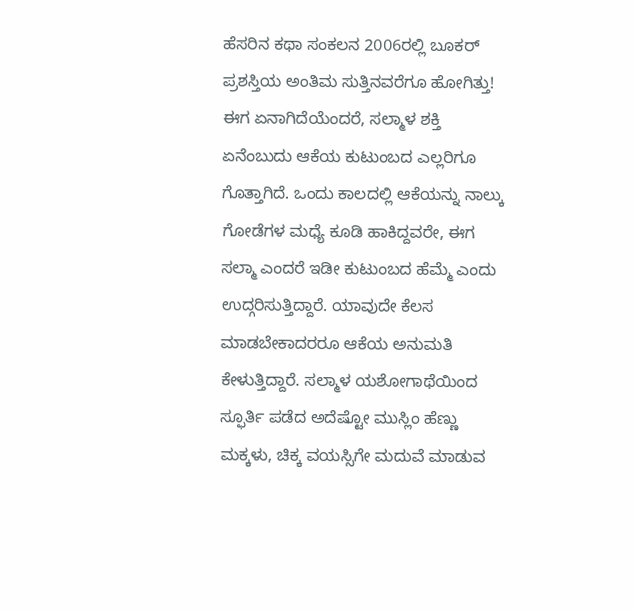ಹೆಸರಿನ ಕಥಾ ಸಂಕಲನ 2006ರಲ್ಲಿ ಬೂಕರ್ ಪ್ರಶಸ್ತಿಯ ಅಂತಿಮ ಸುತ್ತಿನವರೆಗೂ ಹೋಗಿತ್ತು!
ಈಗ ಏನಾಗಿದೆಯೆಂದರೆ, ಸಲ್ಮಾಳ ಶಕ್ತಿ ಏನೆಂಬುದು ಆಕೆಯ ಕುಟುಂಬದ ಎಲ್ಲರಿಗೂ ಗೊತ್ತಾಗಿದೆ. ಒಂದು ಕಾಲದಲ್ಲಿ ಆಕೆಯನ್ನು ನಾಲ್ಕು ಗೋಡೆಗಳ ಮಧ್ಯೆ ಕೂಡಿ ಹಾಕಿದ್ದವರೇ, ಈಗ ಸಲ್ಮಾ ಎಂದರೆ ಇಡೀ ಕುಟುಂಬದ ಹೆಮ್ಮೆ ಎಂದು ಉದ್ಗರಿಸುತ್ತಿದ್ದಾರೆ. ಯಾವುದೇ ಕೆಲಸ ಮಾಡಬೇಕಾದರರೂ ಆಕೆಯ ಅನುಮತಿ ಕೇಳುತ್ತಿದ್ದಾರೆ. ಸಲ್ಮಾಳ ಯಶೋಗಾಥೆಯಿಂದ ಸ್ಫೂರ್ತಿ ಪಡೆದ ಅದೆಷ್ಟೋ ಮುಸ್ಲಿಂ ಹೆಣ್ಣು ಮಕ್ಕಳು, ಚಿಕ್ಕ ವಯಸ್ಸಿಗೇ ಮದುವೆ ಮಾಡುವ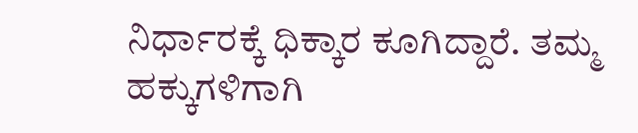ನಿರ್ಧಾರಕ್ಕೆ ಧಿಕ್ಕಾರ ಕೂಗಿದ್ದಾರೆ. ತಮ್ಮ ಹಕ್ಕುಗಳಿಗಾಗಿ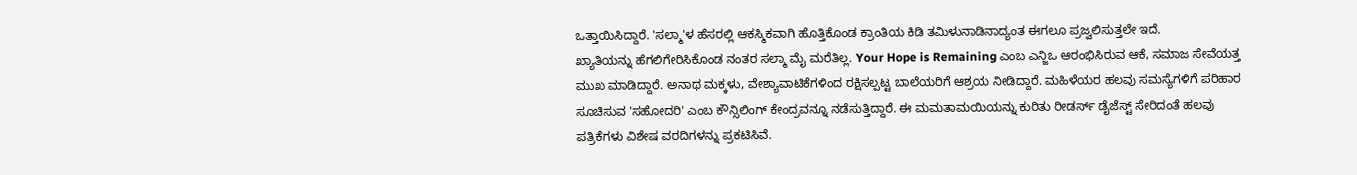ಒತ್ತಾಯಿಸಿದ್ದಾರೆ. 'ಸಲ್ಮಾ'ಳ ಹೆಸರಲ್ಲಿ ಆಕಸ್ಮಿಕವಾಗಿ ಹೊತ್ತಿಕೊಂಡ ಕ್ರಾಂತಿಯ ಕಿಡಿ ತಮಿಳುನಾಡಿನಾದ್ಯಂತ ಈಗಲೂ ಪ್ರಜ್ವಲಿಸುತ್ತಲೇ ಇದೆ.
ಖ್ಯಾತಿಯನ್ನು ಹೆಗಲಿಗೇರಿಸಿಕೊಂಡ ನಂತರ ಸಲ್ಮಾ ಮೈ ಮರೆತಿಲ್ಲ. Your Hope is Remaining ಎಂಬ ಎನ್ಜಿಒ ಆರಂಭಿಸಿರುವ ಆಕೆ, ಸಮಾಜ ಸೇವೆಯತ್ತ ಮುಖ ಮಾಡಿದ್ದಾರೆ. ಅನಾಥ ಮಕ್ಕಳು, ವೇಶ್ಯಾವಾಟಿಕೆಗಳಿಂದ ರಕ್ಷಿಸಲ್ಪಟ್ಟ ಬಾಲೆಯರಿಗೆ ಆಶ್ರಯ ನೀಡಿದ್ದಾರೆ. ಮಹಿಳೆಯರ ಹಲವು ಸಮಸ್ಯೆಗಳಿಗೆ ಪರಿಹಾರ ಸೂಚಿಸುವ 'ಸಹೋದರಿ' ಎಂಬ ಕೌನ್ಸಿಲಿಂಗ್ ಕೇಂದ್ರವನ್ನೂ ನಡೆಸುತ್ತಿದ್ದಾರೆ. ಈ ಮಮತಾಮಯಿಯನ್ನು ಕುರಿತು ರೀಡರ್ಸ್ ಡೈಜೆಸ್ಟ್ ಸೇರಿದಂತೆ ಹಲವು ಪತ್ರಿಕೆಗಳು ವಿಶೇಷ ವರದಿಗಳನ್ನು ಪ್ರಕಟಿಸಿವೆ.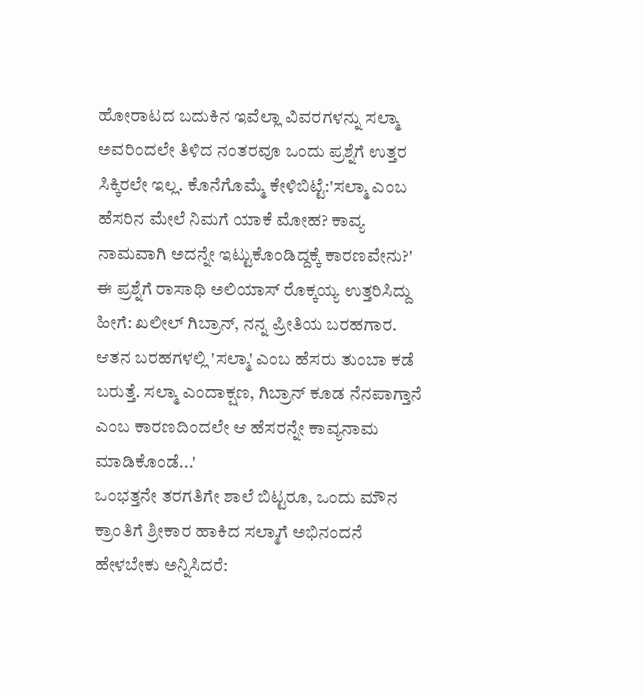ಹೋರಾಟದ ಬದುಕಿನ ಇವೆಲ್ಲಾ ವಿವರಗಳನ್ನು ಸಲ್ಮಾ ಅವರಿಂದಲೇ ತಿಳಿದ ನಂತರವೂ ಒಂದು ಪ್ರಶ್ನೆಗೆ ಉತ್ತರ ಸಿಕ್ಕಿರಲೇ ಇಲ್ಲ. ಕೊನೆಗೊಮ್ಮೆ ಕೇಳಿಬಿಟ್ಟೆ:'ಸಲ್ಮಾ ಎಂಬ ಹೆಸರಿನ ಮೇಲೆ ನಿಮಗೆ ಯಾಕೆ ಮೋಹ? ಕಾವ್ಯ ನಾಮವಾಗಿ ಅದನ್ನೇ ಇಟ್ಟುಕೊಂಡಿದ್ದಕ್ಕೆ ಕಾರಣವೇನು?' ಈ ಪ್ರಶ್ನೆಗೆ ರಾಸಾಥಿ ಅಲಿಯಾಸ್ ರೊಕ್ಕಯ್ಯ ಉತ್ತರಿಸಿದ್ದು ಹೀಗೆ: ಖಲೀಲ್ ಗಿಬ್ರಾನ್, ನನ್ನ ಪ್ರೀತಿಯ ಬರಹಗಾರ. ಆತನ ಬರಹಗಳಲ್ಲಿ 'ಸಲ್ಮಾ' ಎಂಬ ಹೆಸರು ತುಂಬಾ ಕಡೆ ಬರುತ್ತೆ. ಸಲ್ಮಾ ಎಂದಾಕ್ಷಣ, ಗಿಬ್ರಾನ್ ಕೂಡ ನೆನಪಾಗ್ತಾನೆ ಎಂಬ ಕಾರಣದಿಂದಲೇ ಆ ಹೆಸರನ್ನೇ ಕಾವ್ಯನಾಮ ಮಾಡಿಕೊಂಡೆ...'
ಒಂಭತ್ತನೇ ತರಗತಿಗೇ ಶಾಲೆ ಬಿಟ್ಟರೂ, ಒಂದು ಮೌನ ಕ್ರಾಂತಿಗೆ ಶ್ರೀಕಾರ ಹಾಕಿದ ಸಲ್ಮಾಗೆ ಅಭಿನಂದನೆ ಹೇಳಬೇಕು ಅನ್ನಿಸಿದರೆ: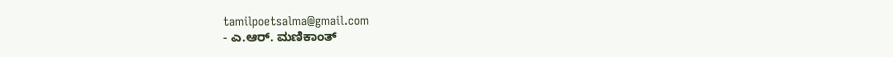tamilpoetsalma@gmail.com
- ಎ.ಆರ್. ಮಣಿಕಾಂತ್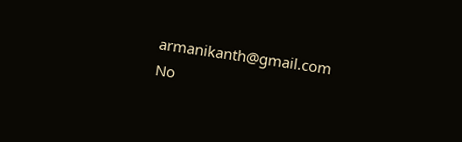armanikanth@gmail.com
No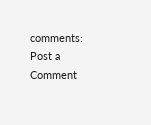comments:
Post a Comment